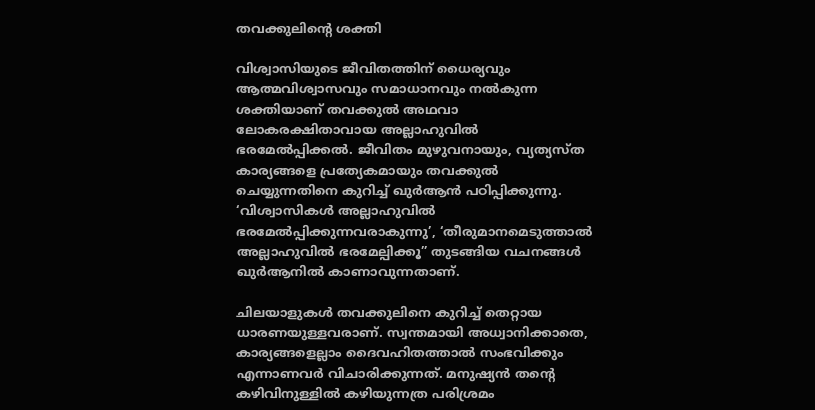തവക്കുലിന്റെ ശക്തി

വിശ്വാസിയുടെ ജീവിതത്തിന് ധൈര്യവും ആത്മവിശ്വാസവും സമാധാനവും നൽകുന്ന ശക്തിയാണ് തവക്കുൽ അഥവാ ലോകരക്ഷിതാവായ അല്ലാഹുവിൽ ഭരമേൽപ്പിക്കൽ. ജീവിതം മുഴുവനായും, വ്യത്യസ്ത കാര്യങ്ങളെ പ്രത്യേകമായും തവക്കുൽ ചെയ്യുന്നതിനെ കുറിച്ച് ഖുർആൻ പഠിപ്പിക്കുന്നു. ‘വിശ്വാസികൾ അല്ലാഹുവിൽ ഭരമേൽപ്പിക്കുന്നവരാകുന്നു’, ‘തീരുമാനമെടുത്താൽ അല്ലാഹുവിൽ ഭരമേല്പിക്കൂ” തുടങ്ങിയ വചനങ്ങൾ ഖുർആനിൽ കാണാവുന്നതാണ്.

ചിലയാളുകൾ തവക്കുലിനെ കുറിച്ച് തെറ്റായ ധാരണയുള്ളവരാണ്. സ്വന്തമായി അധ്വാനിക്കാതെ, കാര്യങ്ങളെല്ലാം ദൈവഹിതത്താൽ സംഭവിക്കും എന്നാണവർ വിചാരിക്കുന്നത്. മനുഷ്യൻ തന്റെ കഴിവിനുള്ളിൽ കഴിയുന്നത്ര പരിശ്രമം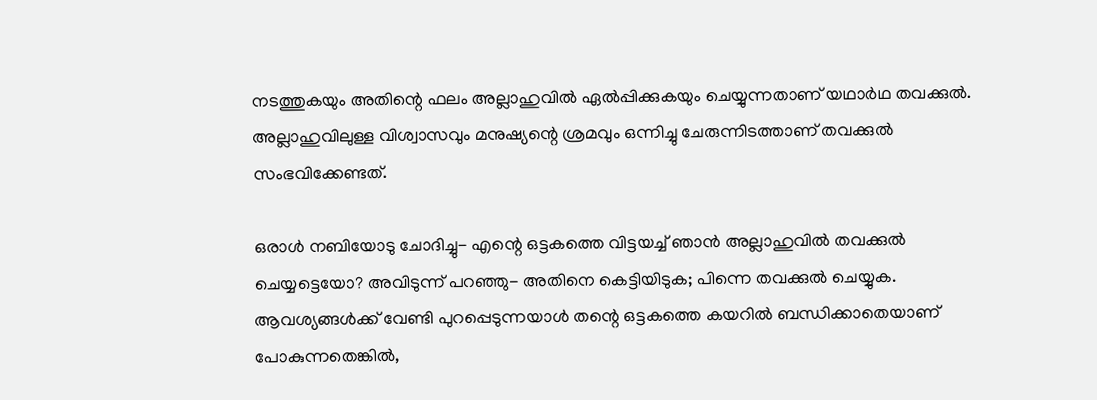നടത്തുകയും അതിന്റെ ഫലം അല്ലാഹുവിൽ ഏൽപ്പിക്കുകയും ചെയ്യുന്നതാണ് യഥാർഥ തവക്കുൽ. അല്ലാഹുവിലുള്ള വിശ്വാസവും മനുഷ്യന്റെ ശ്രമവും ഒന്നിച്ചു ചേരുന്നിടത്താണ് തവക്കുൽ സംഭവിക്കേണ്ടത്.

ഒരാൾ നബിയോടു ചോദിച്ചു- എന്റെ ഒട്ടകത്തെ വിട്ടയച്ച് ഞാൻ അല്ലാഹുവിൽ തവക്കുൽ ചെയ്യട്ടെയോ? അവിടുന്ന് പറഞ്ഞു- അതിനെ കെട്ടിയിടുക; പിന്നെ തവക്കുൽ ചെയ്യുക. ആവശ്യങ്ങൾക്ക് വേണ്ടി പുറപ്പെടുന്നയാൾ തന്റെ ഒട്ടകത്തെ കയറിൽ ബന്ധിക്കാതെയാണ് പോകുന്നതെങ്കിൽ,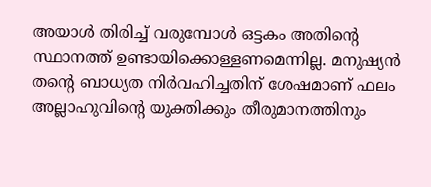അയാൾ തിരിച്ച് വരുമ്പോൾ ഒട്ടകം അതിന്റെ സ്ഥാനത്ത് ഉണ്ടായിക്കൊള്ളണമെന്നില്ല. മനുഷ്യൻ തന്റെ ബാധ്യത നിർവഹിച്ചതിന് ശേഷമാണ് ഫലം അല്ലാഹുവിന്റെ യുക്തിക്കും തീരുമാനത്തിനും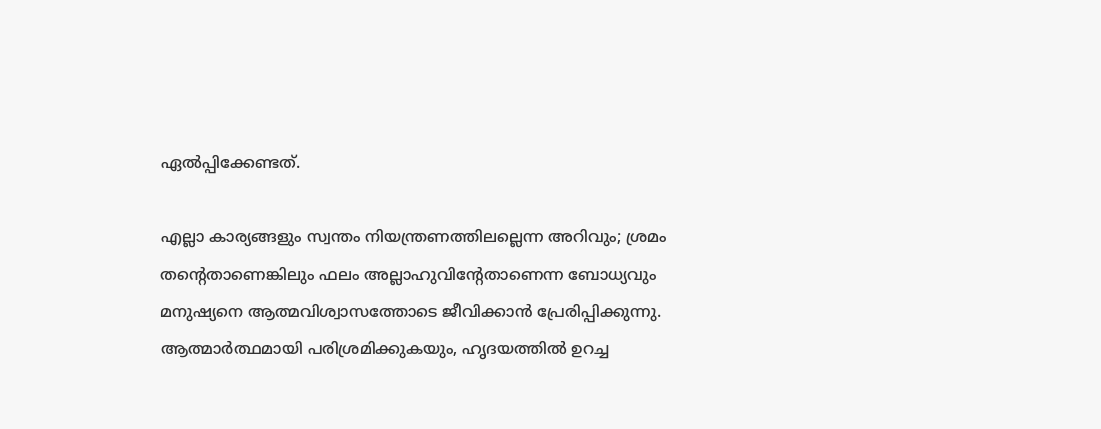ഏൽപ്പിക്കേണ്ടത്.

എല്ലാ കാര്യങ്ങളും സ്വന്തം നിയന്ത്രണത്തിലല്ലെന്ന അറിവും; ശ്രമം തന്റെതാണെങ്കിലും ഫലം അല്ലാഹുവിന്റേതാണെന്ന ബോധ്യവും മനുഷ്യനെ ആത്മവിശ്വാസത്തോടെ ജീവിക്കാൻ പ്രേരിപ്പിക്കുന്നു. ആത്മാർത്ഥമായി പരിശ്രമിക്കുകയും, ഹൃദയത്തിൽ ഉറച്ച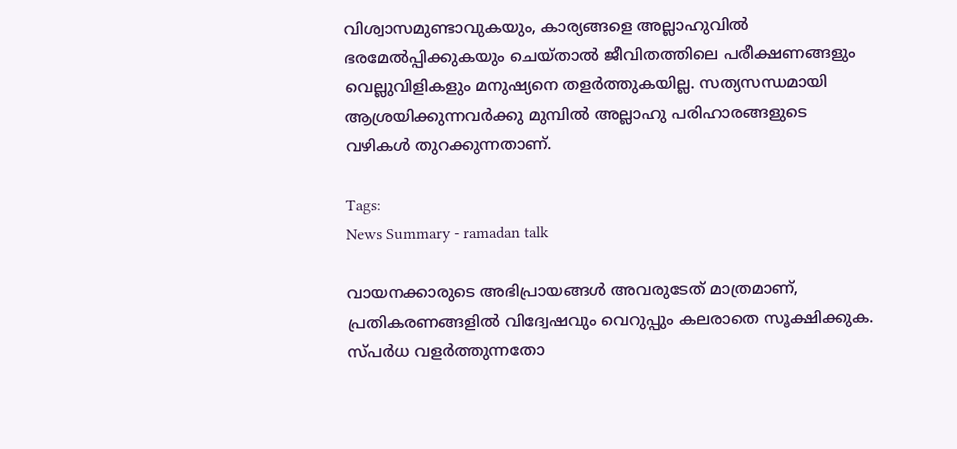വിശ്വാസമുണ്ടാവുകയും, കാര്യങ്ങളെ അല്ലാഹുവിൽ ഭരമേൽപ്പിക്കുകയും ചെയ്താൽ ജീവിതത്തിലെ പരീക്ഷണങ്ങളും വെല്ലുവിളികളും മനുഷ്യനെ തളർത്തുകയില്ല. സത്യസന്ധമായി ആശ്രയിക്കുന്നവർക്കു മുമ്പിൽ അല്ലാഹു പരിഹാരങ്ങളുടെ വഴികൾ തുറക്കുന്നതാണ്.

Tags:
News Summary - ramadan talk

വായനക്കാരുടെ അഭിപ്രായങ്ങള്‍ അവരുടേത് മാത്രമാണ്, പ്രതികരണങ്ങളിൽ വിദ്വേഷവും വെറുപ്പും കലരാതെ സൂക്ഷിക്കുക. സ്പർധ വളർത്തുന്നതോ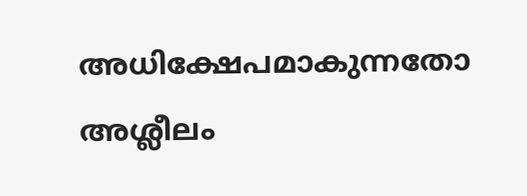അധിക്ഷേപമാകുന്നതോ അശ്ലീലം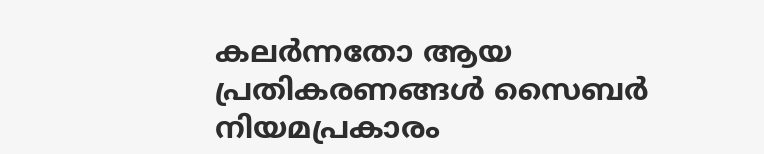കലർന്നതോ ആയ പ്രതികരണങ്ങൾ സൈബർ നിയമപ്രകാരം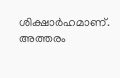ശിക്ഷാർഹമാണ്. അത്തരം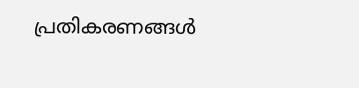പ്രതികരണങ്ങൾ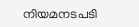നിയമനടപടി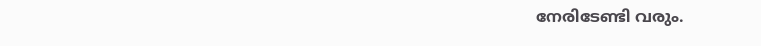നേരിടേണ്ടി വരും.